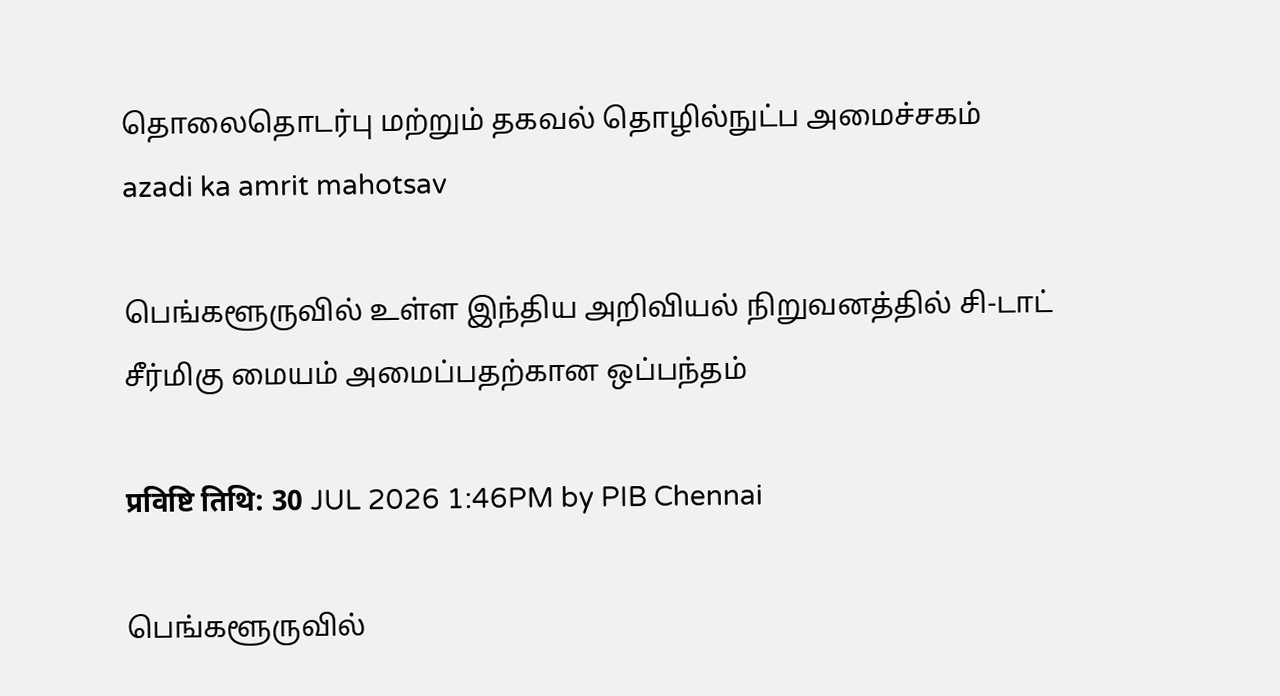தொலைதொடர்பு மற்றும் தகவல் தொழில்நுட்ப அமைச்சகம்
azadi ka amrit mahotsav

பெங்களூருவில் உள்ள இந்திய அறிவியல் நிறுவனத்தில் சி-டாட் சீர்மிகு மையம் அமைப்பதற்கான ஒப்பந்தம்

प्रविष्टि तिथि: 30 JUL 2026 1:46PM by PIB Chennai

பெங்களூருவில்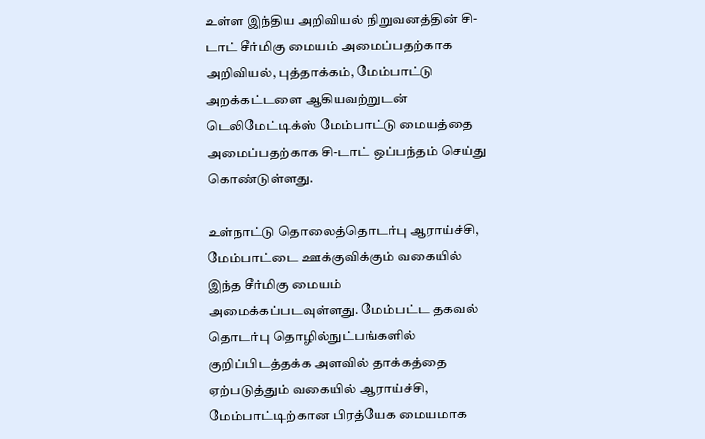உள்ள இந்திய அறிவியல் நிறுவனத்தின் சி-டாட் சீர்மிகு மையம் அமைப்பதற்காக அறிவியல், புத்தாக்கம், மேம்பாட்டு அறக்கட்டளை ஆகியவற்றுடன் டெலிமேட்டிக்ஸ் மேம்பாட்டு மையத்தை அமைப்பதற்காக சி-டாட் ஒப்பந்தம் செய்து கொண்டுள்ளது.

உள்நாட்டு தொலைத்தொடர்பு ஆராய்ச்சி, மேம்பாட்டை ஊக்குவிக்கும் வகையில் இந்த சீர்மிகு மையம் அமைக்கப்படவுள்ளது. மேம்பட்ட தகவல் தொடர்பு தொழில்நுட்பங்களில் குறிப்பிடத்தக்க அளவில் தாக்கத்தை ஏற்படுத்தும் வகையில் ஆராய்ச்சி, மேம்பாட்டிற்கான பிரத்யேக மையமாக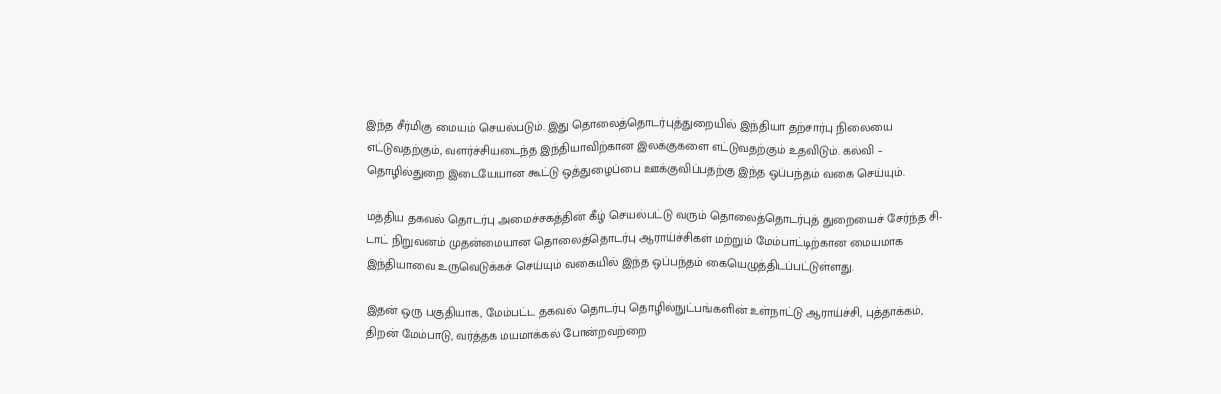இந்த சீர்மிகு மையம் செயல்படும். இது தொலைத்தொடர்புத்துறையில் இந்தியா தற்சார்பு நிலையை எட்டுவதற்கும், வளர்ச்சியடைந்த இந்தியாவிற்கான இலக்குகளை எட்டுவதற்கும் உதவிடும். கல்வி – தொழில்துறை இடையேயான கூட்டு ஒத்துழைப்பை ஊக்குவிப்பதற்கு இந்த ஒப்பந்தம் வகை செய்யும்.

மத்திய தகவல் தொடர்பு அமைச்சகத்தின் கீழ் செயல்பட்டு வரும் தொலைத்தொடர்புத் துறையைச் சேர்ந்த சி-டாட் நிறுவனம் முதன்மையான தொலைத்தொடர்பு ஆராய்ச்சிகள் மற்றும் மேம்பாட்டிற்கான மையமாக இந்தியாவை உருவெடுக்கச் செய்யும் வகையில் இந்த ஒப்பந்தம் கையெழுத்திடப்பட்டுள்ளது.

இதன் ஒரு பகுதியாக, மேம்பட்ட தகவல் தொடர்பு தொழில்நுட்பங்களின் உள்நாட்டு ஆராய்ச்சி, புத்தாக்கம், திறன் மேம்பாடு, வர்த்தக மயமாக்கல் போன்றவற்றை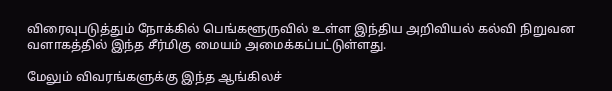விரைவுபடுத்தும் நோக்கில் பெங்களூருவில் உள்ள இந்திய அறிவியல் கல்வி நிறுவன வளாகத்தில் இந்த சீர்மிகு மையம் அமைக்கப்பட்டுள்ளது.

மேலும் விவரங்களுக்கு இந்த ஆங்கிலச்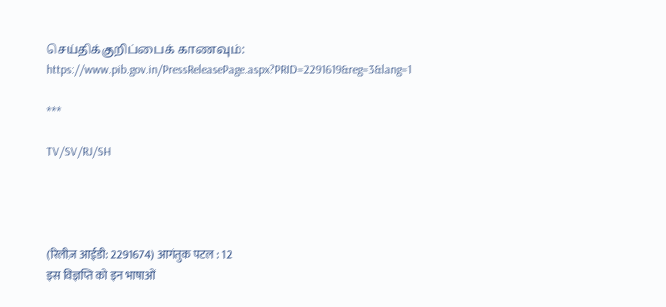செய்திக்குறிப்பைக் காணவும்: https://www.pib.gov.in/PressReleasePage.aspx?PRID=2291619&reg=3&lang=1

***

TV/SV/RJ/SH




(रिलीज़ आईडी: 2291674) आगंतुक पटल : 12
इस विज्ञप्ति को इन भाषाओं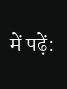में पढ़ें: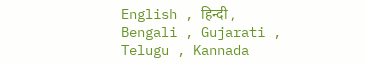English , हिन्दी , Bengali , Gujarati , Telugu , Kannada